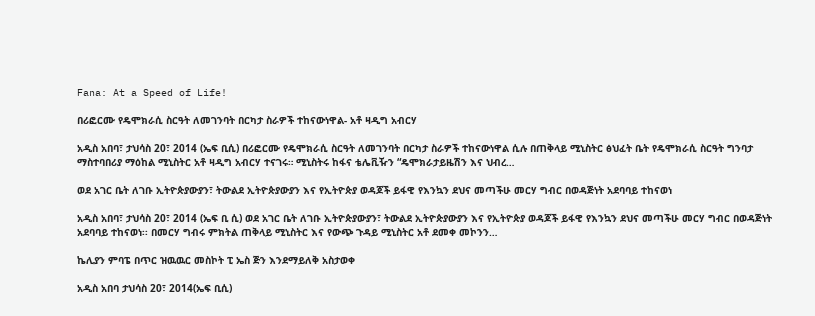Fana: At a Speed of Life!

በሪፎርሙ የዴሞክራሲ ስርዓት ለመገንባት በርካታ ስራዎች ተከናውነዋል- አቶ ዛዲግ አብርሃ

አዲስ አበባ፣ ታህሳስ 20፣ 2014 (ኤፍ ቢሲ) በሪፎርሙ የዴሞክራሲ ስርዓት ለመገንባት በርካታ ስራዎች ተከናውነዋል ሲሉ በጠቅላይ ሚኒስትር ፅህፈት ቤት የዴሞክራሲ ስርዓት ግንባታ ማስተባበሪያ ማዕከል ሚኒስትር አቶ ዛዲግ አብርሃ ተናገሩ። ሚኒስትሩ ከፋና ቴሌቪዥን “ዴሞክራታይዜሽን እና ህብረ…

ወደ አገር ቤት ለገቡ ኢትዮጵያውያን፣ ትውልደ ኢትዮጵያውያን እና የኢትዮጵያ ወዳጆች ይፋዊ የእንኳን ደህና መጣችሁ መርሃ ግብር በወዳጅነት አደባባይ ተከናወነ

አዲስ አበባ፣ ታህሳስ 20፣ 2014 (ኤፍ ቢ ሲ) ወደ አገር ቤት ለገቡ ኢትዮጵያውያን፣ ትውልደ ኢትዮጵያውያን እና የኢትዮጵያ ወዳጆች ይፋዊ የእንኳን ደህና መጣችሁ መርሃ ግብር በወዳጅነት አደባባይ ተከናወነ፡፡ በመርሃ ግብሩ ምክትል ጠቅላይ ሚኒስትር እና የውጭ ጉዳይ ሚኒስትር አቶ ደመቀ መኮንን…

ኬሊያን ምባፔ በጥር ዝዉዉር መስኮት ፒ ኤስ ጅን እንደማይለቅ አስታወቀ

አዲስ አበባ ታህሳስ 20፣ 2014(ኤፍ ቢሲ)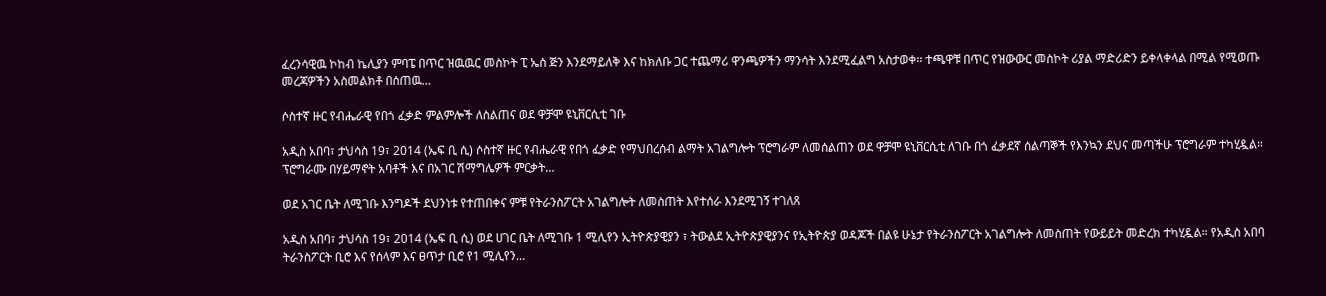ፈረንሳዊዉ ኮከብ ኬሊያን ምባፔ በጥር ዝዉዉር መስኮት ፒ ኤስ ጅን እንደማይለቅ እና ከክለቡ ጋር ተጨማሪ ዋንጫዎችን ማንሳት እንደሚፈልግ አስታወቀ፡፡ ተጫዋቹ በጥር የዝውውር መስኮት ሪያል ማድሪድን ይቀላቀላል በሚል የሚወጡ መረጃዎችን አስመልክቶ በሰጠዉ…

ሶስተኛ ዙር የብሔራዊ የበጎ ፈቃድ ምልምሎች ለስልጠና ወደ ዋቻሞ ዩኒቨርሲቲ ገቡ

አዲስ አበባ፣ ታህሳስ 19፣ 2014 (ኤፍ ቢ ሲ) ሶስተኛ ዙር የብሔራዊ የበጎ ፈቃድ የማህበረሰብ ልማት አገልግሎት ፕሮግራም ለመሰልጠን ወደ ዋቻሞ ዩኒቨርሲቲ ለገቡ በጎ ፈቃደኛ ሰልጣኞች የእንኳን ደህና መጣችሁ ፕሮግራም ተካሂዷል። ፕሮግራሙ በሃይማኖት አባቶች እና በአገር ሽማግሌዎች ምርቃት…

ወደ አገር ቤት ለሚገቡ እንግዶች ደህንነቱ የተጠበቀና ምቹ የትራንስፖርት አገልግሎት ለመስጠት እየተሰራ እንደሚገኝ ተገለጸ

አዲስ አበባ፣ ታህሳስ 19፣ 2014 (ኤፍ ቢ ሲ) ወደ ሀገር ቤት ለሚገቡ 1 ሚሊየን ኢትዮጵያዊያን ፣ ትውልደ ኢትዮጵያዊያንና የኢትዮጵያ ወዳጆች በልዩ ሁኔታ የትራንስፖርት አገልግሎት ለመስጠት የውይይት መድረክ ተካሂዷል። የአዲስ አበባ ትራንስፖርት ቢሮ እና የሰላም እና ፀጥታ ቢሮ የ1 ሚሊየን…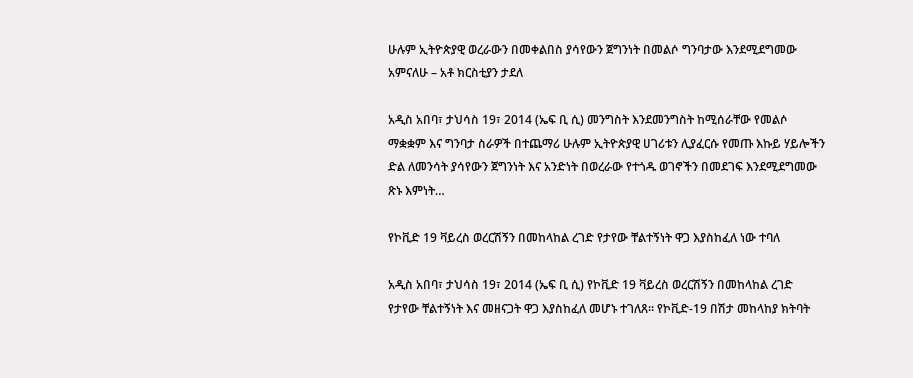ሁሉም ኢትዮጵያዊ ወረራውን በመቀልበስ ያሳየውን ጀግንነት በመልሶ ግንባታው እንደሚደግመው አምናለሁ – አቶ ክርስቲያን ታደለ

አዲስ አበባ፣ ታህሳስ 19፣ 2014 (ኤፍ ቢ ሲ) መንግስት እንደመንግስት ከሚሰራቸው የመልሶ ማቋቋም እና ግንባታ ስራዎች በተጨማሪ ሁሉም ኢትዮጵያዊ ሀገሪቱን ሊያፈርሱ የመጡ እኩይ ሃይሎችን ድል ለመንሳት ያሳየውን ጀግንነት እና አንድነት በወረራው የተጎዱ ወገኖችን በመደገፍ እንደሚደግመው ጽኑ እምነት…

የኮቪድ 19 ቫይረስ ወረርሽኝን በመከላከል ረገድ የታየው ቸልተኝነት ዋጋ እያስከፈለ ነው ተባለ

አዲስ አበባ፣ ታህሳስ 19፣ 2014 (ኤፍ ቢ ሲ) የኮቪድ 19 ቫይረስ ወረርሽኝን በመከላከል ረገድ የታየው ቸልተኝነት እና መዘናጋት ዋጋ እያስከፈለ መሆኑ ተገለጸ። የኮቪድ-19 በሽታ መከላከያ ክትባት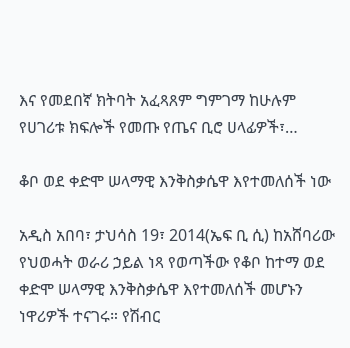እና የመደበኛ ክትባት አፈጻጸም ግምገማ ከሁሉም የሀገሪቱ ክፍሎች የመጡ የጤና ቢሮ ሀላፊዎች፣…

ቆቦ ወደ ቀድሞ ሠላማዊ እንቅስቃሴዋ እየተመለሰች ነው

አዲስ አበባ፣ ታህሳስ 19፣ 2014(ኤፍ ቢ ሲ) ከአሸባሪው የህወሓት ወራሪ ኃይል ነጻ የወጣችው የቆቦ ከተማ ወደ ቀድሞ ሠላማዊ እንቅስቃሴዋ እየተመለሰች መሆኑን ነዋሪዎች ተናገሩ። የሽብር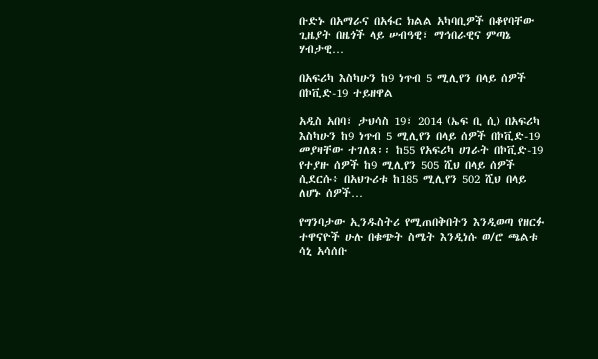ቡድኑ በአማራና በአፋር ክልል አካባቢዎች በቆየባቸው ጊዜያት በዜጎች ላይ ሠብዓዊ፣ ማኅበራዊና ምጣኔ ሃብታዊ…

በአፍሪካ እስካሁን ከ9 ነጥብ 5 ሚሊየን በላይ ሰዎች በኮቪድ-19 ተይዘዋል

አዲስ አበባ፣ ታህሳስ 19፣ 2014 (ኤፍ ቢ ሲ) በአፍሪካ እስካሁን ከ9 ነጥብ 5 ሚሊየን በላይ ሰዎች በኮቪድ-19 መያዛቸው ተገለጸ፡፡ ከ55 የአፍሪካ ሀገራት በኮቪድ-19 የተያዙ ሰዎች ከ9 ሚሊየን 505 ሺህ በላይ ሰዎች ሲደርሱ፥ በአህጉሪቱ ከ185 ሚሊየን 502 ሺህ በላይ ለሆኑ ሰዎች…

የግንባታው ኢንዱስትሪ የሚጠበቅበትን እንዲወጣ የዘርፉ ተዋናዮች ሁሉ በቁጭት ስሜት እንዲነሱ ወ/ሮ ጫልቱ ሳኒ አሳሰቡ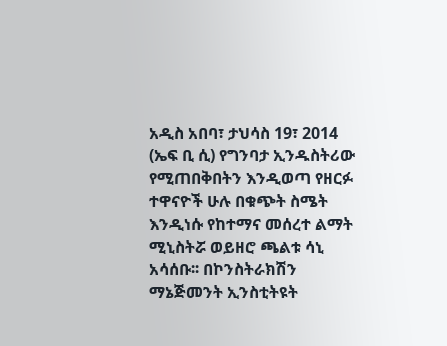አዲስ አበባ፣ ታህሳስ 19፣ 2014 (ኤፍ ቢ ሲ) የግንባታ ኢንዱስትሪው የሚጠበቅበትን እንዲወጣ የዘርፉ ተዋናዮች ሁሉ በቁጭት ስሜት እንዲነሱ የከተማና መሰረተ ልማት ሚኒስትሯ ወይዘሮ ጫልቱ ሳኒ አሳሰቡ፡፡ በኮንስትራክሽን ማኔጅመንት ኢንስቲትዩት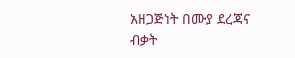አዘጋጅነት በሙያ ደረጃና ብቃት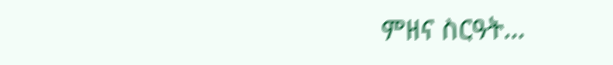ምዘና ስርዓት…